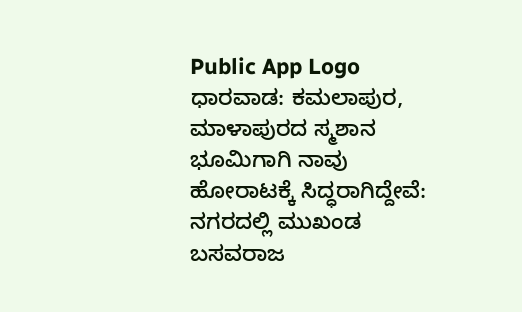Public App Logo
ಧಾರವಾಡ: ಕಮಲಾಪುರ, ಮಾಳಾಪುರದ ಸ್ಮಶಾನ ಭೂಮಿಗಾಗಿ ನಾವು ಹೋರಾಟಕ್ಕೆ ಸಿದ್ಧರಾಗಿದ್ದೇವೆ: ನಗರದಲ್ಲಿ ಮುಖಂಡ ಬಸವರಾಜ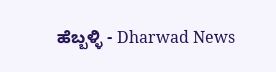ಹೆಬ್ಬಳ್ಳಿ - Dharwad News